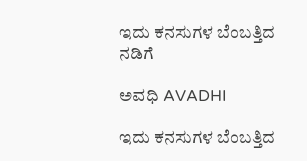ಇದು ಕನಸುಗಳ ಬೆಂಬತ್ತಿದ ನಡಿಗೆ‍

ಅವಧಿ AVADHI

ಇದು ಕನಸುಗಳ ಬೆಂಬತ್ತಿದ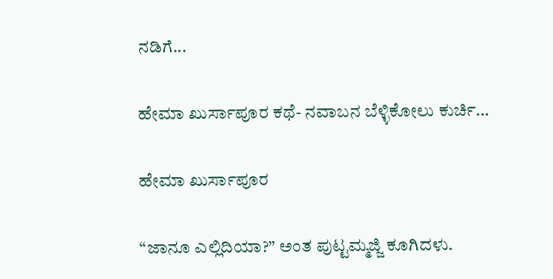ನಡಿಗೆ...

ಹೇಮಾ ಖುರ್ಸಾಪೂರ ಕಥೆ- ನವಾಬನ ಬೆಳ್ಳಿಕೋಲು ಕುರ್ಚಿ…

ಹೇಮಾ ಖುರ್ಸಾಪೂರ

“ಜಾನೂ ಎಲ್ಲಿದಿಯಾ?” ಅಂತ ಪುಟ್ಟಮ್ಮಜ್ಜಿ ಕೂಗಿದಳು.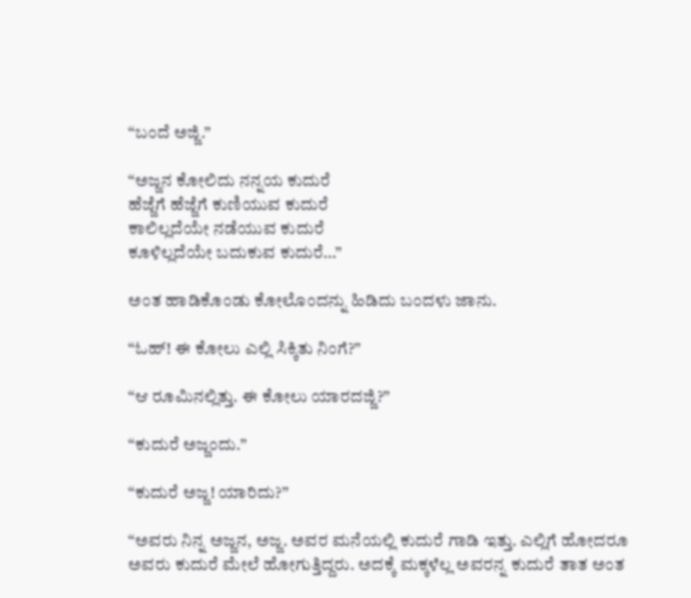“ಬಂದೆ ಅಜ್ಜಿ.”

“ಅಜ್ಜನ ಕೋಲಿದು ನನ್ನಯ ಕುದುರೆ
ಹೆಜ್ಜೆಗೆ ಹೆಜ್ಜೆಗೆ ಕುಣಿಯುವ ಕುದುರೆ
ಕಾಲಿಲ್ಲದೆಯೇ ನಡೆಯುವ ಕುದುರೆ
ಕೂಳಿಲ್ಲದೆಯೇ ಬದುಕುವ ಕುದುರೆ…”

ಅಂತ ಹಾಡಿಕೊಂಡು ಕೋಲೊಂದನ್ನು ಹಿಡಿದು ಬಂದಳು ಜಾನು.

“ಓಹ್! ಈ ಕೋಲು ಎಲ್ಲಿ ಸಿಕ್ಕಿತು ನಿಂಗೆ?”

“ಆ ರೂಮಿನಲ್ಲಿತ್ತು. ಈ ಕೋಲು ಯಾರದಜ್ಜಿ?”

“ಕುದುರೆ ಅಜ್ಜಂದು.”

“ಕುದುರೆ ಅಜ್ಜ! ಯಾರಿದು?”

“ಅವರು ನಿನ್ನ ಅಜ್ಜನ, ಅಜ್ಜ. ಅವರ ಮನೆಯಲ್ಲಿ ಕುದುರೆ ಗಾಡಿ ಇತ್ತು. ಎಲ್ಲಿಗೆ ಹೋದರೂ ಅವರು ಕುದುರೆ ಮೇಲೆ ಹೋಗುತ್ತಿದ್ದರು. ಅದಕ್ಕೆ ಮಕ್ಕಳೆಲ್ಲ ಅವರನ್ನ ಕುದುರೆ ತಾತ ಅಂತ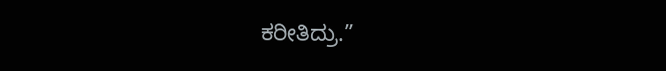ಕರೀತಿದ್ರು.”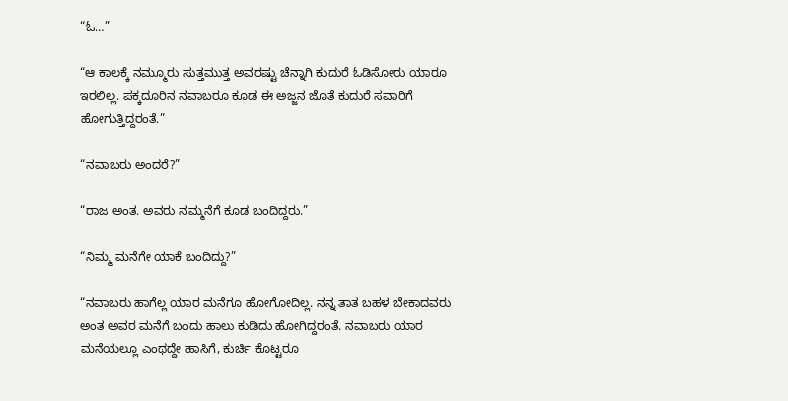“ಓ…”

“ಆ ಕಾಲಕ್ಕೆ ನಮ್ಮೂರು ಸುತ್ತಮುತ್ತ ಅವರಷ್ಟು ಚೆನ್ನಾಗಿ ಕುದುರೆ ಓಡಿಸೋರು ಯಾರೂ ಇರಲಿಲ್ಲ. ಪಕ್ಕದೂರಿನ ನವಾಬರೂ ಕೂಡ ಈ ಅಜ್ಜನ ಜೊತೆ ಕುದುರೆ ಸವಾರಿಗೆ ಹೋಗುತ್ತಿದ್ದರಂತೆ.”

“ನವಾಬರು ಅಂದರೆ?”

“ರಾಜ ಅಂತ. ಅವರು ನಮ್ಮನೆಗೆ ಕೂಡ ಬಂದಿದ್ದರು.”

“ನಿಮ್ಮ ಮನೆಗೇ ಯಾಕೆ ಬಂದಿದ್ದು?”

“ನವಾಬರು ಹಾಗೆಲ್ಲ ಯಾರ ಮನೆಗೂ ಹೋಗೋದಿಲ್ಲ. ನನ್ನ ತಾತ ಬಹಳ ಬೇಕಾದವರು ಅಂತ ಅವರ ಮನೆಗೆ ಬಂದು ಹಾಲು ಕುಡಿದು ಹೋಗಿದ್ದರಂತೆ. ನವಾಬರು ಯಾರ ಮನೆಯಲ್ಲೂ ಎಂಥದ್ದೇ ಹಾಸಿಗೆ, ಕುರ್ಚಿ ಕೊಟ್ಟರೂ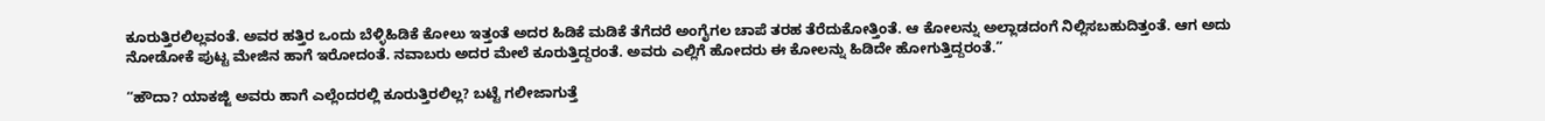ಕೂರುತ್ತಿರಲಿಲ್ಲವಂತೆ. ಅವರ ಹತ್ತಿರ ಒಂದು ಬೆಳ್ಳಿಹಿಡಿಕೆ ಕೋಲು ಇತ್ತಂತೆ ಅದರ ಹಿಡಿಕೆ ಮಡಿಕೆ ತೆಗೆದರೆ ಅಂಗೈಗಲ ಚಾಪೆ ತರಹ ತೆರೆದುಕೋತ್ತಿಂತೆ. ಆ ಕೋಲನ್ನು ಅಲ್ಲಾಡದಂಗೆ ನಿಲ್ಲಿಸಬಹುದಿತ್ತಂತೆ. ಆಗ ಅದು ನೋಡೋಕೆ ಪುಟ್ಟ ಮೇಜಿನ ಹಾಗೆ ಇರೋದಂತೆ. ನವಾಬರು ಅದರ ಮೇಲೆ ಕೂರುತ್ತಿದ್ದರಂತೆ. ಅವರು ಎಲ್ಲಿಗೆ ಹೋದರು ಈ ಕೋಲನ್ನು ಹಿಡಿದೇ ಹೋಗುತ್ತಿದ್ದರಂತೆ.”

“ಹೌದಾ? ಯಾಕಜ್ಜಿ ಅವರು ಹಾಗೆ ಎಲ್ಲೆಂದರಲ್ಲಿ ಕೂರುತ್ತಿರಲಿಲ್ಲ? ಬಟ್ಟೆ ಗಲೀಜಾಗುತ್ತೆ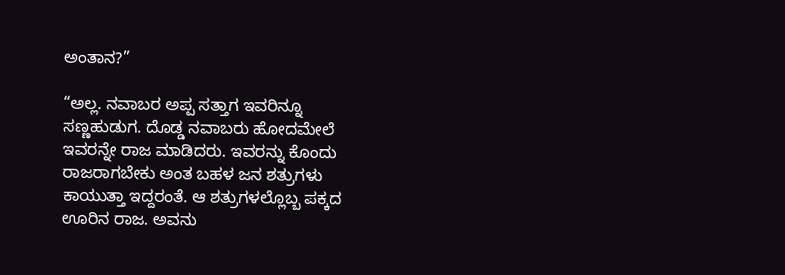ಅಂತಾನ?”

“ಅಲ್ಲ. ನವಾಬರ ಅಪ್ಪ ಸತ್ತಾಗ ಇವರಿನ್ನೂ ಸಣ್ಣಹುಡುಗ. ದೊಡ್ಡ ನವಾಬರು ಹೋದಮೇಲೆ ಇವರನ್ನೇ ರಾಜ ಮಾಡಿದರು. ಇವರನ್ನು ಕೊಂದು ರಾಜರಾಗಬೇಕು ಅಂತ ಬಹಳ ಜನ ಶತ್ರುಗಳು ಕಾಯುತ್ತಾ ಇದ್ದರಂತೆ. ಆ ಶತ್ರುಗಳಲ್ಲೊಬ್ಬ ಪಕ್ಕದ ಊರಿನ ರಾಜ. ಅವನು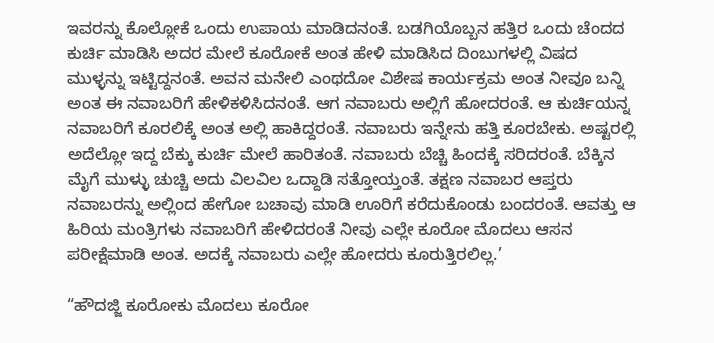ಇವರನ್ನು ಕೊಲ್ಲೋಕೆ ಒಂದು ಉಪಾಯ ಮಾಡಿದನಂತೆ. ಬಡಗಿಯೊಬ್ಬನ ಹತ್ತಿರ ಒಂದು ಚೆಂದದ ಕುರ್ಚಿ ಮಾಡಿಸಿ ಅದರ ಮೇಲೆ ಕೂರೋಕೆ ಅಂತ ಹೇಳಿ ಮಾಡಿಸಿದ ದಿಂಬುಗಳಲ್ಲಿ ವಿಷದ ಮುಳ್ಳನ್ನು ಇಟ್ಟಿದ್ದನಂತೆ. ಅವನ ಮನೇಲಿ ಎಂಥದೋ ವಿಶೇಷ ಕಾರ್ಯಕ್ರಮ ಅಂತ ನೀವೂ ಬನ್ನಿ ಅಂತ ಈ ನವಾಬರಿಗೆ ಹೇಳಿಕಳಿಸಿದನಂತೆ. ಆಗ ನವಾಬರು ಅಲ್ಲಿಗೆ ಹೋದರಂತೆ. ಆ ಕುರ್ಚಿಯನ್ನ ನವಾಬರಿಗೆ ಕೂರಲಿಕ್ಕೆ ಅಂತ ಅಲ್ಲಿ ಹಾಕಿದ್ದರಂತೆ. ನವಾಬರು ಇನ್ನೇನು ಹತ್ತಿ ಕೂರಬೇಕು. ಅಷ್ಟರಲ್ಲಿ ಅದೆಲ್ಲೋ ಇದ್ದ ಬೆಕ್ಕು ಕುರ್ಚಿ ಮೇಲೆ ಹಾರಿತಂತೆ. ನವಾಬರು ಬೆಚ್ಚಿ ಹಿಂದಕ್ಕೆ ಸರಿದರಂತೆ. ಬೆಕ್ಕಿನ ಮೈಗೆ ಮುಳ್ಳು ಚುಚ್ಚಿ ಅದು ವಿಲವಿಲ ಒದ್ದಾಡಿ ಸತ್ತೋಯ್ತಂತೆ. ತಕ್ಷಣ ನವಾಬರ ಆಪ್ತರು ನವಾಬರನ್ನು ಅಲ್ಲಿಂದ ಹೇಗೋ ಬಚಾವು ಮಾಡಿ ಊರಿಗೆ ಕರೆದುಕೊಂಡು ಬಂದರಂತೆ. ಆವತ್ತು ಆ ಹಿರಿಯ ಮಂತ್ರಿಗಳು ನವಾಬರಿಗೆ ಹೇಳಿದರಂತೆ ನೀವು ಎಲ್ಲೇ ಕೂರೋ ಮೊದಲು ಆಸನ ಪರೀಕ್ಷೆಮಾಡಿ ಅಂತ. ಅದಕ್ಕೆ ನವಾಬರು ಎಲ್ಲೇ ಹೋದರು ಕೂರುತ್ತಿರಲಿಲ್ಲ.’

“ಹೌದಜ್ಜಿ ಕೂರೋಕು ಮೊದಲು ಕೂರೋ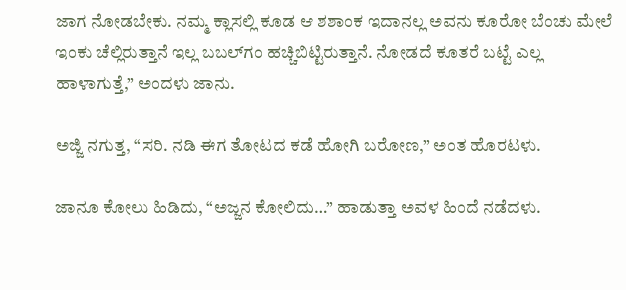ಜಾಗ ನೋಡಬೇಕು. ನಮ್ಮ ಕ್ಲಾಸಲ್ಲಿ ಕೂಡ ಆ ಶಶಾಂಕ ಇದಾನಲ್ಲ ಅವನು ಕೂರೋ ಬೆಂಚು ಮೇಲೆ ಇಂಕು ಚೆಲ್ಲಿರುತ್ತಾನೆ ಇಲ್ಲ ಬಬಲ್‌ಗಂ ಹಚ್ಚಿಬಿಟ್ಟಿರುತ್ತಾನೆ. ನೋಡದೆ ಕೂತರೆ ಬಟ್ಟೆ ಎಲ್ಲ ಹಾಳಾಗುತ್ತೆ,” ಅಂದಳು ಜಾನು.

ಅಜ್ಜಿ ನಗುತ್ತ, “ಸರಿ. ನಡಿ ಈಗ ತೋಟದ ಕಡೆ ಹೋಗಿ ಬರೋಣ,” ಅಂತ ಹೊರಟಳು.

ಜಾನೂ ಕೋಲು ಹಿಡಿದು, “ಅಜ್ಜನ ಕೋಲಿದು…” ಹಾಡುತ್ತಾ ಅವಳ ಹಿಂದೆ ನಡೆದಳು.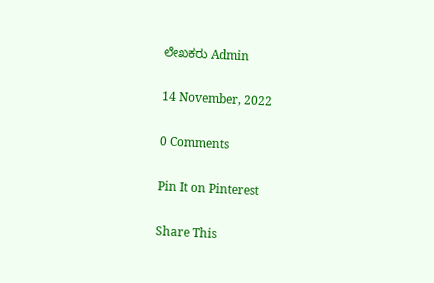ಲೇಖಕರು Admin

14 November, 2022

0 Comments

Pin It on Pinterest

Share This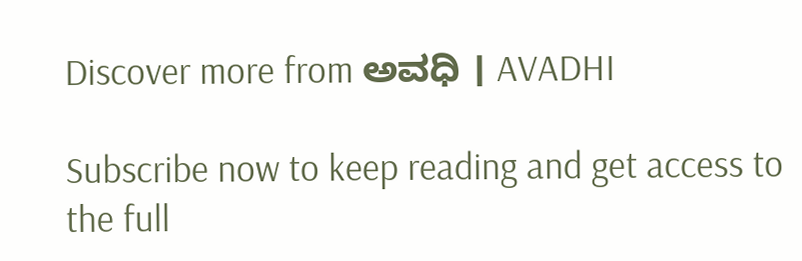Discover more from ಅವಧಿ । AVADHI

Subscribe now to keep reading and get access to the full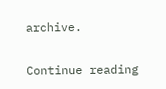archive.

Continue reading